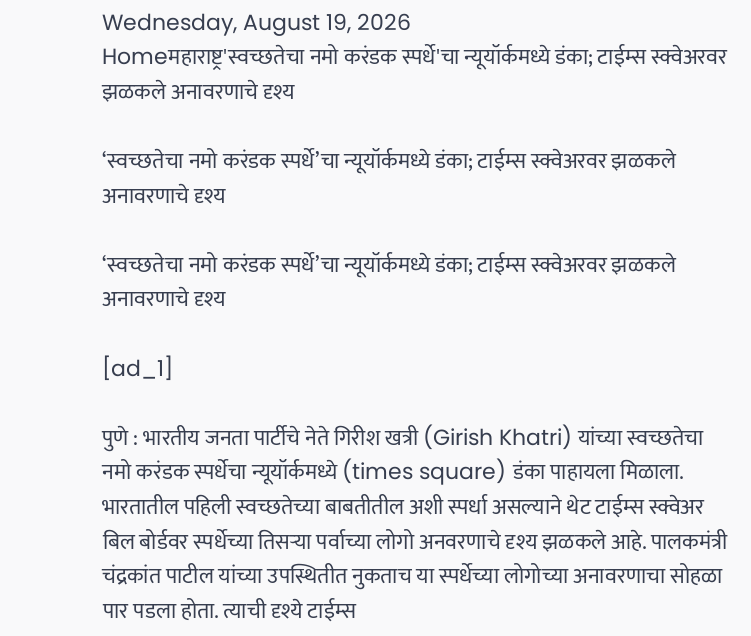Wednesday, August 19, 2026
Homeमहाराष्ट्र'स्वच्छतेचा नमो करंडक स्पर्धे'चा न्यूयॉर्कमध्ये डंका; टाईम्स स्क्वेअरवर झळकले अनावरणाचे दृश्य

‘स्वच्छतेचा नमो करंडक स्पर्धे’चा न्यूयॉर्कमध्ये डंका; टाईम्स स्क्वेअरवर झळकले अनावरणाचे दृश्य

‘स्वच्छतेचा नमो करंडक स्पर्धे’चा न्यूयॉर्कमध्ये डंका; टाईम्स स्क्वेअरवर झळकले अनावरणाचे दृश्य

[ad_1]

पुणे : भारतीय जनता पार्टीचे नेते गिरीश खत्री (Girish Khatri) यांच्या स्वच्छतेचा नमो करंडक स्पर्धेचा न्यूयॉर्कमध्ये (times square) डंका पाहायला मिळाला. भारतातील पहिली स्वच्छतेच्या बाबतीतील अशी स्पर्धा असल्याने थेट टाईम्स स्क्वेअर बिल बोर्डवर स्पर्धेच्या तिसऱ्या पर्वाच्या लोगो अनवरणाचे दृश्य झळकले आहे. पालकमंत्री चंद्रकांत पाटील यांच्या उपस्थितीत नुकताच या स्पर्धेच्या लोगोच्या अनावरणाचा सोहळा पार पडला होता. त्याची दृश्ये टाईम्स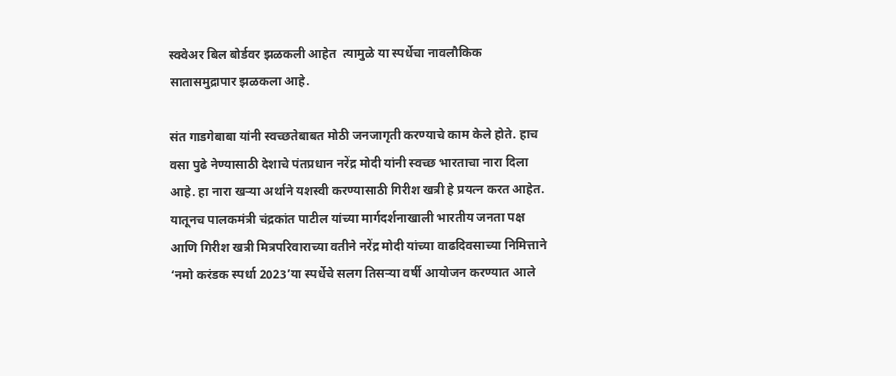स्क्वेअर बिल बोर्डवर झळकली आहेत  त्यामुळे या स्पर्धेचा नावलौकिक सातासमुद्रापार झळकला आहे.

संत गाडगेबाबा यांनी स्वच्छतेबाबत मोठी जनजागृती करण्याचे काम केले होते. हाच वसा पुढे नेण्यासाठी देशाचे पंतप्रधान नरेंद्र मोदी यांनी स्वच्छ भारताचा नारा दिला आहे. हा नारा खऱ्या अर्थाने यशस्वी करण्यासाठी गिरीश खत्री हे प्रयत्न करत आहेत. यातूनच पालकमंत्री चंद्रकांत पाटील यांच्या मार्गदर्शनाखाली भारतीय जनता पक्ष आणि गिरीश खत्री मित्रपरिवाराच्या वतीने नरेंद्र मोदी यांच्या वाढदिवसाच्या निमित्ताने ‘नमो करंडक स्पर्धा 2023’या स्पर्धेचे सलग तिसऱ्या वर्षी आयोजन करण्यात आले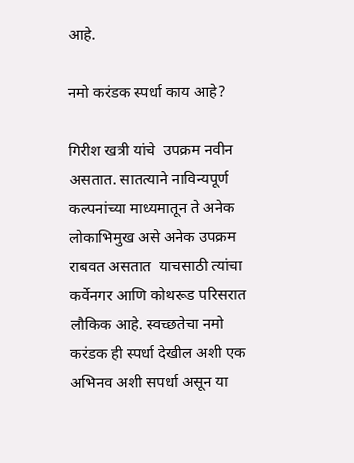आहे.

नमो करंडक स्पर्धा काय आहे?

गिरीश खत्री यांचे  उपक्रम नवीन असतात. सातत्याने नाविन्यपूर्ण कल्पनांच्या माध्यमातून ते अनेक लोकाभिमुख असे अनेक उपक्रम राबवत असतात  याचसाठी त्यांचा कर्वेनगर आणि कोथरूड परिसरात लौकिक आहे. स्वच्छतेचा नमो करंडक ही स्पर्धा देखील अशी एक अभिनव अशी सपर्धा असून या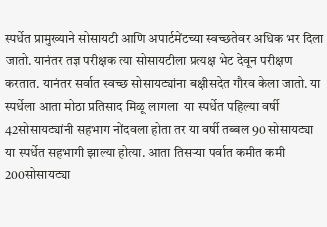स्पर्धेत प्रामुख्याने सोसायटी आणि अपार्टमेंटच्या स्वच्छतेवर अधिक भर दिला जातो. यानंतर तज्ञ परीक्षक त्या सोसायटीला प्रत्यक्ष भेट देवून परीक्षण करतात. यानंतर सर्वात स्वच्छ सोसायट्यांना बक्षीसदेत गौरव केला जातो. या स्पर्धेला आता मोठा प्रतिसाद मिळू लागला  या स्पर्धेत पहिल्या वर्षी 42सोसायट्यांनी सहभाग नोंदवला होता तर या वर्षी तब्बल 90 सोसायट्या या स्पर्धेत सहभागी झाल्या होत्या. आता तिसऱ्या पर्वात कमीत कमी 200सोसायट्या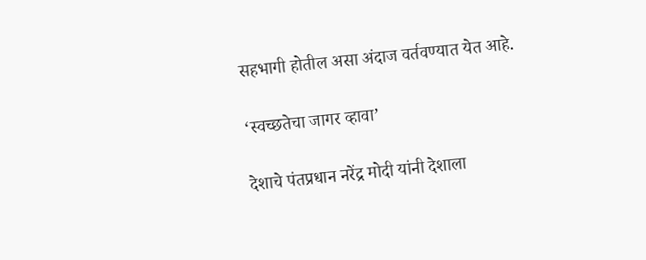सहभागी होतील असा अंदाज वर्तवण्यात येत आहे.

‘स्वच्छतेचा जागर व्हावा’

देशाचे पंतप्रधान नरेंद्र मोदी यांनी देशाला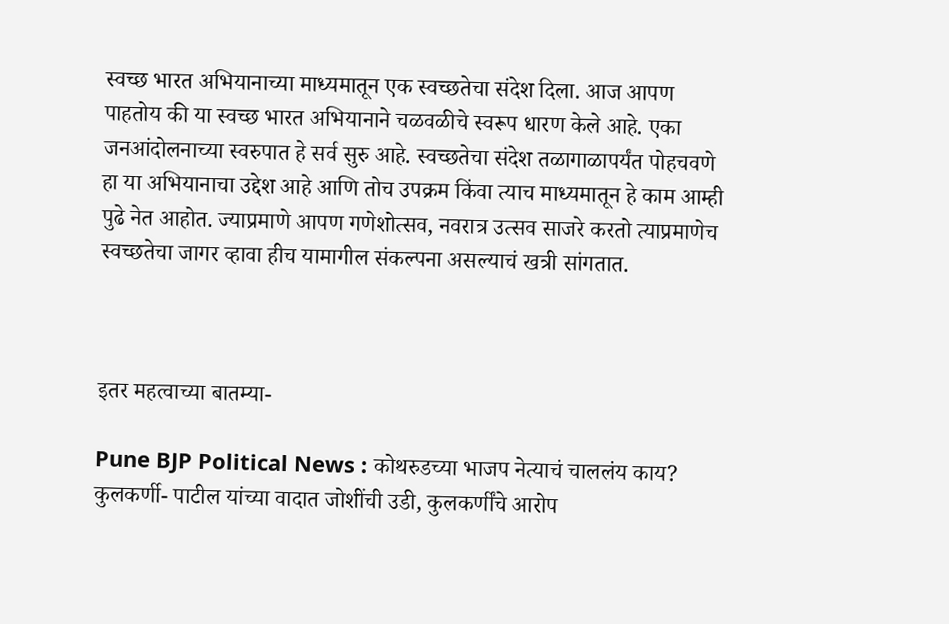स्वच्छ भारत अभियानाच्या माध्यमातून एक स्वच्छतेचा संदेश दिला. आज आपण पाहतोय की या स्वच्छ भारत अभियानाने चळवळीचे स्वरूप धारण केले आहे. एका जनआंदोलनाच्या स्वरुपात हे सर्व सुरु आहे. स्वच्छतेचा संदेश तळागाळापर्यंत पोहचवणे हा या अभियानाचा उद्देश आहे आणि तोच उपक्रम किंवा त्याच माध्यमातून हे काम आम्ही पुढे नेत आहोत. ज्याप्रमाणे आपण गणेशोत्सव, नवरात्र उत्सव साजरे करतो त्याप्रमाणेच स्वच्छतेचा जागर व्हावा हीच यामागील संकल्पना असल्याचं खत्री सांगतात.



इतर महत्वाच्या बातम्या-

Pune BJP Political News : कोथरुडच्या भाजप नेत्याचं चाललंय काय? कुलकर्णी- पाटील यांच्या वादात जोशींची उडी, कुलकर्णींचे आरोप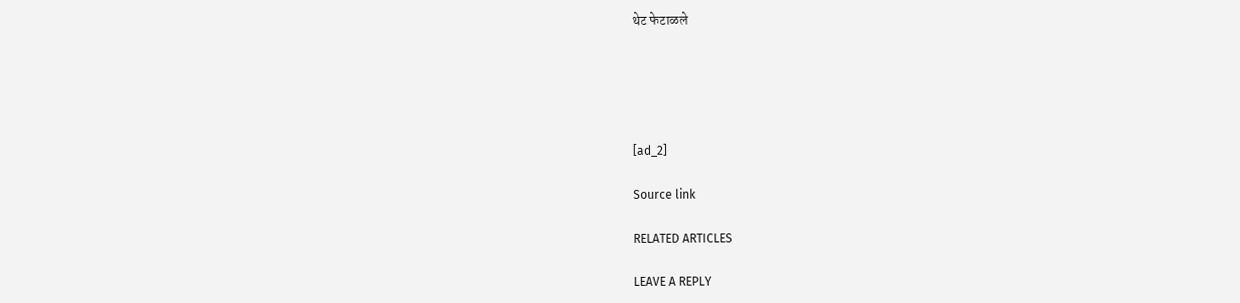थेट फेटाळले





[ad_2]

Source link

RELATED ARTICLES

LEAVE A REPLY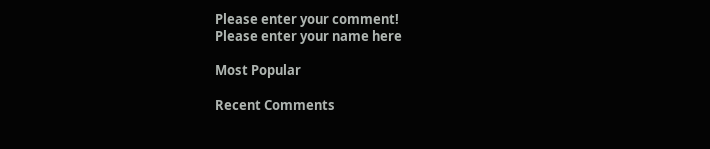Please enter your comment!
Please enter your name here

Most Popular

Recent Comments